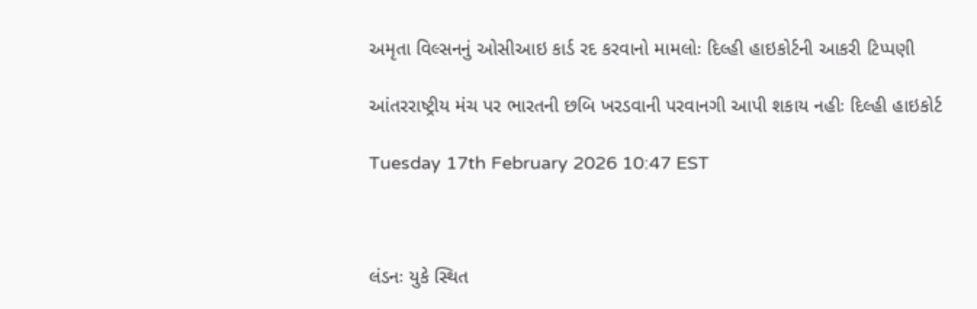અમૃતા વિલ્સનનું ઓસીઆઇ કાર્ડ રદ કરવાનો મામલોઃ દિલ્હી હાઇકોર્ટની આકરી ટિપ્પણી

આંતરરાષ્ટ્રીય મંચ પર ભારતની છબિ ખરડવાની પરવાનગી આપી શકાય નહીઃ દિલ્હી હાઇકોર્ટ

Tuesday 17th February 2026 10:47 EST



લંડનઃ યુકે સ્થિત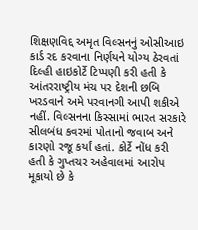શિક્ષણવિદ્દ અમૃત વિલ્સનનું ઓસીઆઇ કાર્ડ રદ કરવાના નિર્ણયને યોગ્ય ઠેરવતાં દિલ્હી હાઇકોર્ટે ટિપ્પણી કરી હતી કે આંતરરાષ્ટ્રીય મંચ પર દેશની છબિ ખરડવાને અમે પરવાનગી આપી શકીએ નહીં. વિલ્સનના કિસ્સામાં ભારત સરકારે સીલબંધ કવરમાં પોતાનો જવાબ અને કારણો રજૂ કર્યાં હતાં. કોર્ટે નોંધ કરી હતી કે ગુપ્તચર અહેવાલમાં આરોપ મૂકાયો છે કે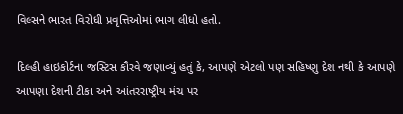વિલ્સને ભારત વિરોધી પ્રવૃત્તિઓમાં ભાગ લીધો હતો.

દિલ્હી હાઇકોર્ટના જસ્ટિસ કૌરવે જણાવ્યું હતું કે, આપણે એટલો પણ સહિષ્ણુ દેશ નથી કે આપણે આપણા દેશની ટીકા અને આંતરરાષ્ટ્રીય મંચ પર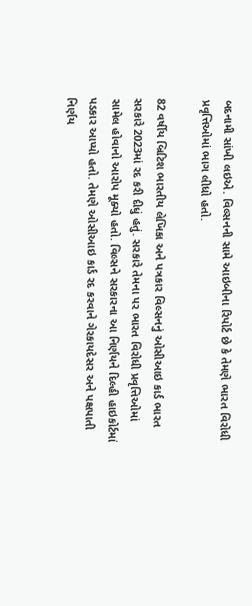બદનામી સાંખી લઇએ. વિલ્સનની સામે આઇબીના રિપોર્ટ છે કે તેમણે ભારત વિરોધી પ્રવૃત્તિઓમાં ભાગ લીધો હતો.

82 વર્ષીય બ્રિટિશ ભારતીય લેખિકા અને પત્રકાર વિલ્સનનું ઓસીઆઇ કાર્ડ ભારત સરકારે 2023માં રદ કરી દીધું હતું. સરકારે તેમના પર ભારત વિરોધી પ્રવૃત્તિઓમાં સામેલ હોવાનો આરોપ મૂક્યો હતો. વિલ્સને સરકારના આ નિર્ણયને દિલ્હી હાઇકોર્ટમાં પડકાર આપ્યો હતો. તેમણે ઓસીઆઇ કાર્ડ રદ કરવાને ગેરકાયદેસર અને પક્ષપાતી નિર્ણય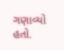ગણાવ્યો હતો.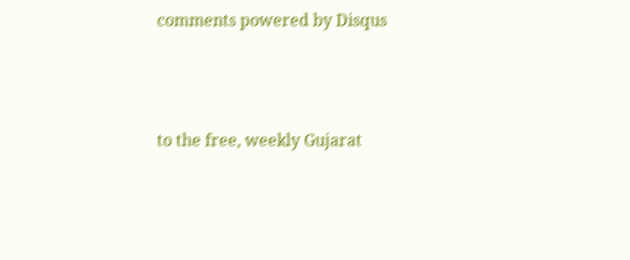comments powered by Disqus



to the free, weekly Gujarat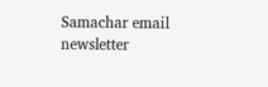Samachar email newsletter